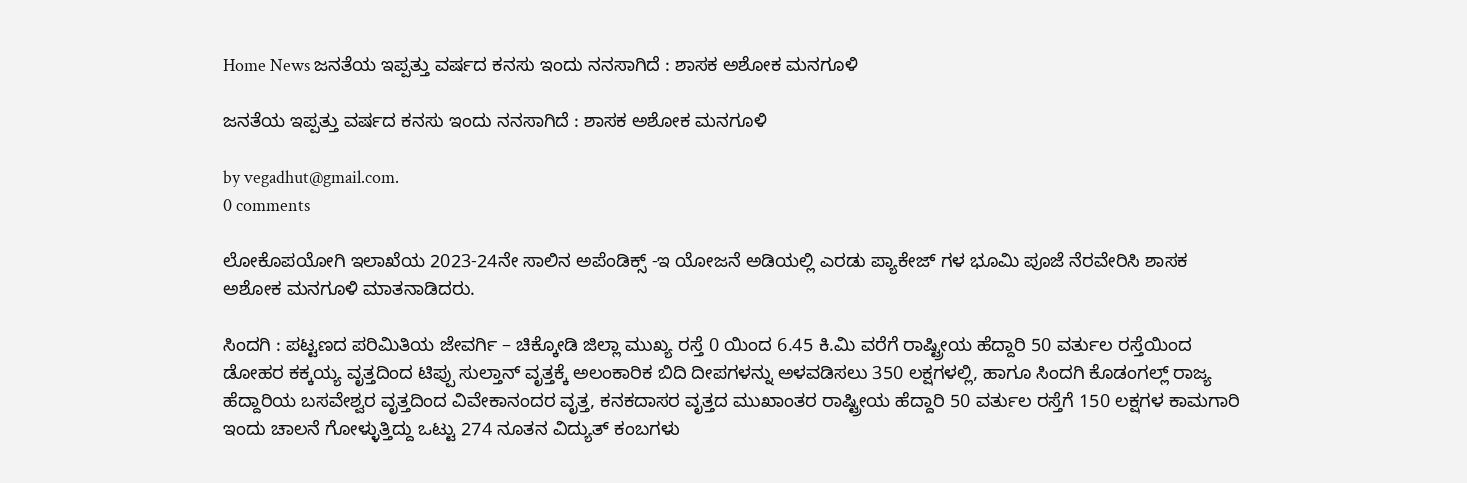Home News ಜನತೆಯ ಇಪ್ಪತ್ತು ವರ್ಷದ ಕನಸು ಇಂದು ನನಸಾಗಿದೆ : ಶಾಸಕ ಅಶೋಕ ಮನಗೂಳಿ

ಜನತೆಯ ಇಪ್ಪತ್ತು ವರ್ಷದ ಕನಸು ಇಂದು ನನಸಾಗಿದೆ : ಶಾಸಕ ಅಶೋಕ ಮನಗೂಳಿ

by vegadhut@gmail.com.
0 comments

ಲೋಕೊಪಯೋಗಿ ಇಲಾಖೆಯ 2023-24ನೇ ಸಾಲಿನ ಅಪೆಂಡಿಕ್ಸ್ -ಇ ಯೋಜನೆ ಅಡಿಯಲ್ಲಿ ಎರಡು ಪ್ಯಾಕೇಜ್ ಗಳ ಭೂಮಿ ಪೂಜೆ ನೆರವೇರಿಸಿ ಶಾಸಕ ಅಶೋಕ ಮನಗೂಳಿ ಮಾತನಾಡಿದರು.

ಸಿಂದಗಿ : ಪಟ್ಟಣದ ಪರಿಮಿತಿಯ ಜೇವರ್ಗಿ – ಚಿಕ್ಕೋಡಿ ಜಿಲ್ಲಾ ಮುಖ್ಯ ರಸ್ತೆ 0 ಯಿಂದ 6.45 ಕಿ.ಮಿ ವರೆಗೆ ರಾಷ್ಟ್ರೀಯ ಹೆದ್ದಾರಿ 50 ವರ್ತುಲ ರಸ್ತೆಯಿಂದ ಡೋಹರ ಕಕ್ಕಯ್ಯ ವೃತ್ತದಿಂದ ಟಿಪ್ಪು ಸುಲ್ತಾನ್ ವೃತ್ತಕ್ಕೆ ಅಲಂಕಾರಿಕ ಬಿದಿ ದೀಪಗಳನ್ನು ಅಳವಡಿಸಲು 350 ಲಕ್ಷಗಳಲ್ಲಿ, ಹಾಗೂ ಸಿಂದಗಿ ಕೊಡಂಗಲ್ಲ್ ರಾಜ್ಯ ಹೆದ್ದಾರಿಯ ಬಸವೇಶ್ವರ ವೃತ್ತದಿಂದ ವಿವೇಕಾನಂದರ ವೃತ್ತ, ಕನಕದಾಸರ ವೃತ್ತದ ಮುಖಾಂತರ ರಾಷ್ಟ್ರೀಯ ಹೆದ್ದಾರಿ 50 ವರ್ತುಲ ರಸ್ತೆಗೆ 150 ಲಕ್ಷಗಳ ಕಾಮಗಾರಿ ಇಂದು ಚಾಲನೆ ಗೋಳ್ಳುತ್ತಿದ್ದು ಒಟ್ಟು 274 ನೂತನ ವಿದ್ಯುತ್ ಕಂಬಗಳು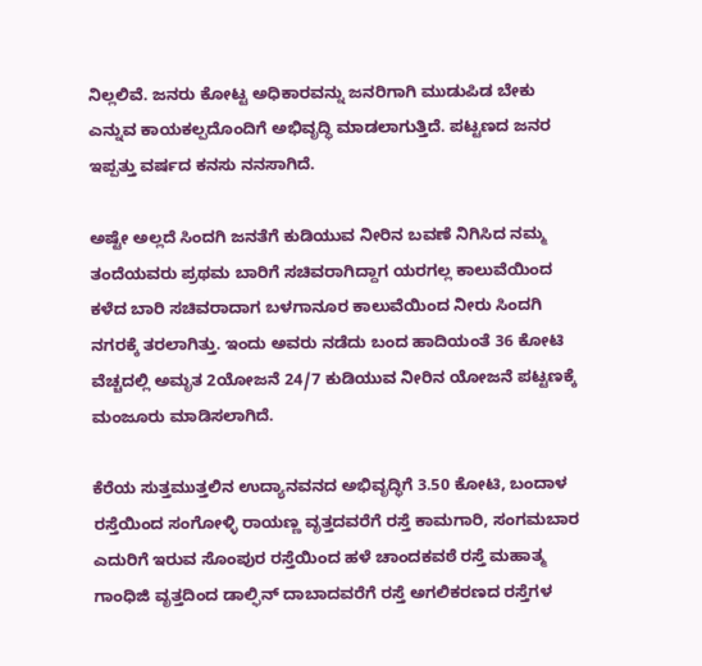ನಿಲ್ಲಲಿವೆ. ಜನರು ಕೋಟ್ಟ ಅಧಿಕಾರವನ್ನು ಜನರಿಗಾಗಿ ಮುಡುಪಿಡ ಬೇಕು ಎನ್ನುವ ಕಾಯಕಲ್ಪದೊಂದಿಗೆ ಅಭಿವೃದ್ಧಿ ಮಾಡಲಾಗುತ್ತಿದೆ. ಪಟ್ಟಣದ ಜನರ ಇಪ್ಪತ್ತು ವರ್ಷದ ಕನಸು ನನಸಾಗಿದೆ.

ಅಷ್ಟೇ ಅಲ್ಲದೆ ಸಿಂದಗಿ ಜನತೆಗೆ ಕುಡಿಯುವ ನೀರಿನ ಬವಣೆ ನಿಗಿಸಿದ ನಮ್ಮ ತಂದೆಯವರು ಪ್ರಥಮ ಬಾರಿಗೆ ಸಚಿವರಾಗಿದ್ದಾಗ ಯರಗಲ್ಲ ಕಾಲುವೆಯಿಂದ ಕಳೆದ ಬಾರಿ ಸಚಿವರಾದಾಗ ಬಳಗಾನೂರ ಕಾಲುವೆಯಿಂದ ನೀರು ಸಿಂದಗಿ ನಗರಕ್ಕೆ ತರಲಾಗಿತ್ತು. ಇಂದು ಅವರು ನಡೆದು ಬಂದ ಹಾದಿಯಂತೆ 36 ಕೋಟಿ ವೆಚ್ಚದಲ್ಲಿ ಅಮೃತ 2ಯೋಜನೆ 24/7 ಕುಡಿಯುವ ನೀರಿನ ಯೋಜನೆ ಪಟ್ಟಣಕ್ಕೆ ಮಂಜೂರು ಮಾಡಿಸಲಾಗಿದೆ.

ಕೆರೆಯ ಸುತ್ತಮುತ್ತಲಿನ ಉದ್ಯಾನವನದ ಅಭಿವೃದ್ಧಿಗೆ 3.50 ಕೋಟಿ, ಬಂದಾಳ ರಸ್ತೆಯಿಂದ ಸಂಗೋಳ್ಳಿ ರಾಯಣ್ಣ ವೃತ್ತದವರೆಗೆ ರಸ್ತೆ ಕಾಮಗಾರಿ, ಸಂಗಮಬಾರ ಎದುರಿಗೆ ಇರುವ ಸೊಂಪುರ ರಸ್ತೆಯಿಂದ ಹಳೆ ಚಾಂದಕವಠೆ ರಸ್ತೆ ಮಹಾತ್ಮ ಗಾಂಧಿಜಿ ವೃತ್ತದಿಂದ ಡಾಲ್ಫಿನ್ ದಾಬಾದವರೆಗೆ ರಸ್ತೆ ಅಗಲಿಕರಣದ ರಸ್ತೆಗಳ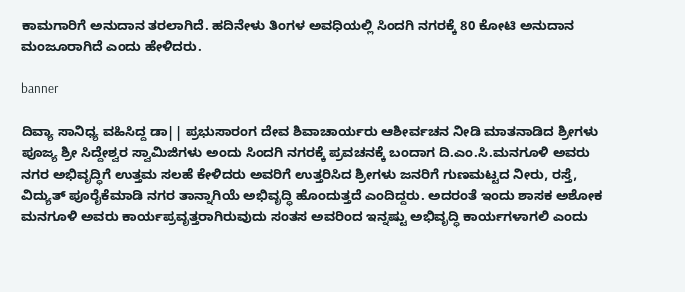ಕಾಮಗಾರಿಗೆ ಅನುದಾನ ತರಲಾಗಿದೆ. ಹದಿನೇಳು ತಿಂಗಳ ಅವಧಿಯಲ್ಲಿ ಸಿಂದಗಿ ನಗರಕ್ಕೆ 80 ಕೋಟಿ ಅನುದಾನ ಮಂಜೂರಾಗಿದೆ ಎಂದು ಹೇಳಿದರು.

banner

ದಿವ್ಯಾ ಸಾನಿಧ್ಯ ವಹಿಸಿದ್ದ ಡಾ|| ಪ್ರಭುಸಾರಂಗ ದೇವ ಶಿವಾಚಾರ್ಯರು ಆಶೀರ್ವಚನ ನೀಡಿ ಮಾತನಾಡಿದ ಶ್ರೀಗಳು ಪೂಜ್ಯ ಶ್ರೀ ಸಿದ್ದೇಶ್ವರ ಸ್ವಾಮಿಜಿಗಳು ಅಂದು ಸಿಂದಗಿ ನಗರಕ್ಕೆ ಪ್ರವಚನಕ್ಕೆ ಬಂದಾಗ ದಿ.ಎಂ.ಸಿ.ಮನಗೂಳಿ ಅವರು ನಗರ ಅಭಿವೃದ್ಧಿಗೆ ಉತ್ತಮ ಸಲಹೆ ಕೇಳಿದರು ಅವರಿಗೆ ಉತ್ತರಿಸಿದ ಶ್ರೀಗಳು ಜನರಿಗೆ ಗುಣಮಟ್ಟದ ನೀರು, ರಸ್ತೆ, ವಿದ್ಯುತ್ ಪೂರೈಕೆಮಾಡಿ ನಗರ ತಾನ್ನಾಗಿಯೆ ಅಭಿವೃದ್ಧಿ ಹೊಂದುತ್ತದೆ ಎಂದಿದ್ದರು. ಅದರಂತೆ ಇಂದು ಶಾಸಕ ಅಶೋಕ ಮನಗೂಳಿ ಅವರು ಕಾರ್ಯಪ್ರವೃತ್ತರಾಗಿರುವುದು ಸಂತಸ ಅವರಿಂದ ಇನ್ನಷ್ಟು ಅಭಿವೃದ್ಧಿ ಕಾರ್ಯಗಳಾಗಲಿ ಎಂದು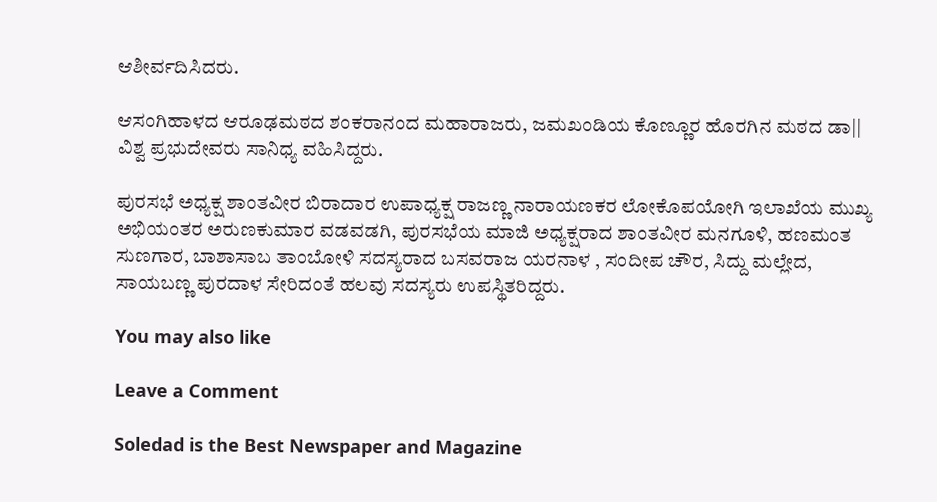ಆಶೀರ್ವದಿಸಿದರು.

ಆಸಂಗಿಹಾಳದ ಆರೂಢಮಠದ ಶಂಕರಾನಂದ ಮಹಾರಾಜರು, ಜಮಖಂಡಿಯ ಕೊಣ್ಣೂರ ಹೊರಗಿನ ಮಠದ ಡಾ|| ವಿಶ್ವ ಪ್ರಭುದೇವರು ಸಾನಿಧ್ಯ ವಹಿಸಿದ್ದರು.

ಪುರಸಭೆ ಅಧ್ಯಕ್ಷ ಶಾಂತವೀರ ಬಿರಾದಾರ ಉಪಾಧ್ಯಕ್ಷ ರಾಜಣ್ಣ ನಾರಾಯಣಕರ ಲೋಕೊಪಯೋಗಿ ಇಲಾಖೆಯ ಮುಖ್ಯ ಅಭಿಯಂತರ ಅರುಣಕುಮಾರ ವಡವಡಗಿ, ಪುರಸಭೆಯ ಮಾಜಿ ಅಧ್ಯಕ್ಷರಾದ ಶಾಂತವೀರ ಮನಗೂಳಿ, ಹಣಮಂತ ಸುಣಗಾರ, ಬಾಶಾಸಾಬ ತಾಂಬೋಳಿ ಸದಸ್ಯರಾದ ಬಸವರಾಜ ಯರನಾಳ , ಸಂದೀಪ ಚೌರ, ಸಿದ್ದು ಮಲ್ಲೇದ, ಸಾಯಬಣ್ಣ ಪುರದಾಳ ಸೇರಿದಂತೆ ಹಲವು ಸದಸ್ಯರು ಉಪಸ್ಥಿತರಿದ್ದರು.

You may also like

Leave a Comment

Soledad is the Best Newspaper and Magazine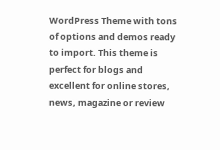WordPress Theme with tons of options and demos ready to import. This theme is perfect for blogs and excellent for online stores, news, magazine or review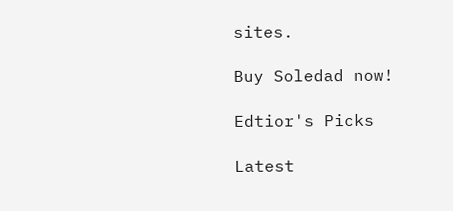sites.

Buy Soledad now!

Edtior's Picks

Latest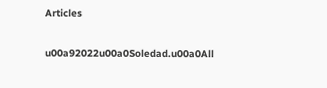Articles

u00a92022u00a0Soledad.u00a0All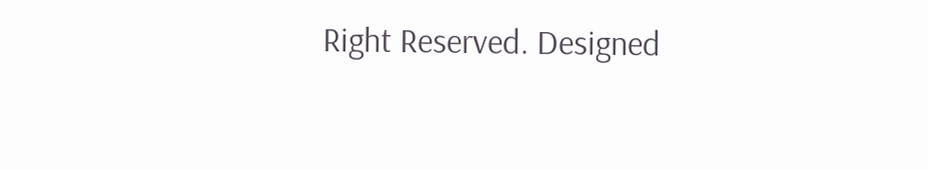Right Reserved. Designed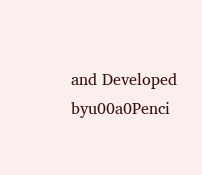and Developed byu00a0Penci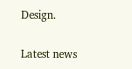Design.

Latest news